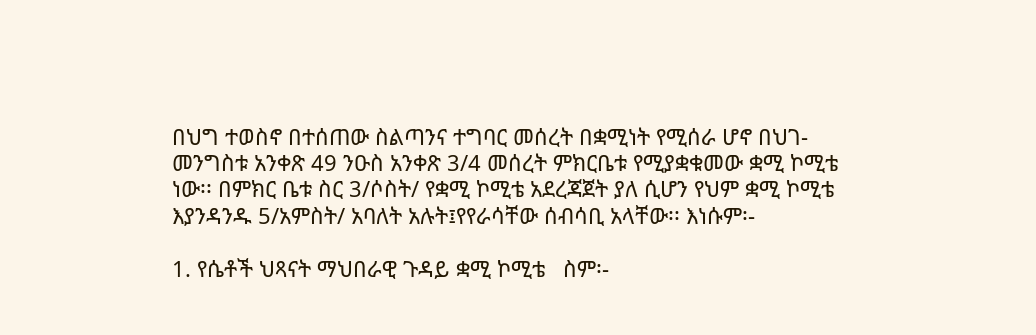በህግ ተወስኖ በተሰጠው ስልጣንና ተግባር መሰረት በቋሚነት የሚሰራ ሆኖ በህገ-መንግስቱ አንቀጽ 49 ንዑስ አንቀጽ 3/4 መሰረት ምክርቤቱ የሚያቋቁመው ቋሚ ኮሚቴ ነው፡፡ በምክር ቤቱ ስር 3/ሶስት/ የቋሚ ኮሚቴ አደረጃጀት ያለ ሲሆን የህም ቋሚ ኮሚቴ እያንዳንዱ 5/አምስት/ አባለት አሉት፤የየራሳቸው ሰብሳቢ አላቸው፡፡ እነሱም፡-

1. የሴቶች ህጻናት ማህበራዊ ጉዳይ ቋሚ ኮሚቴ   ስም፡-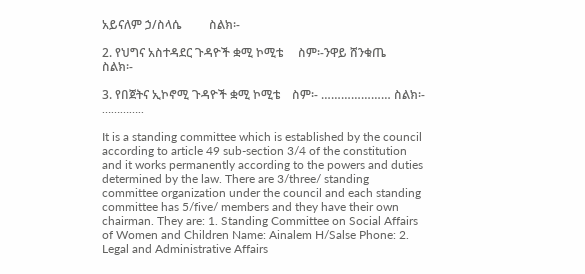አይናለም ኃ/ስላሴ         ስልክ፡-

2. የህግና አስተዳደር ጉዳዮች ቋሚ ኮሚቴ     ስም፡-ንዋይ ሸንቁጤ         ስልክ፡-

3. የበጀትና ኢኮኖሚ ጉዳዮች ቋሚ ኮሚቴ    ስም፡- ………………… ስልክ፡- …………..

It is a standing committee which is established by the council according to article 49 sub-section 3/4 of the constitution and it works permanently according to the powers and duties determined by the law. There are 3/three/ standing committee organization under the council and each standing committee has 5/five/ members and they have their own chairman. They are: 1. Standing Committee on Social Affairs of Women and Children Name: Ainalem H/Salse Phone: 2. Legal and Administrative Affairs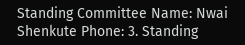Standing Committee Name: Nwai Shenkute Phone: 3. Standing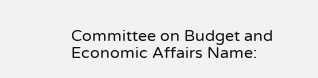Committee on Budget and Economic Affairs Name: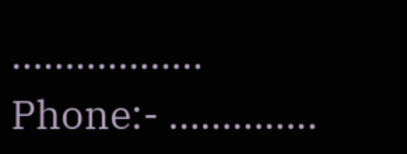……………… Phone:- …………..